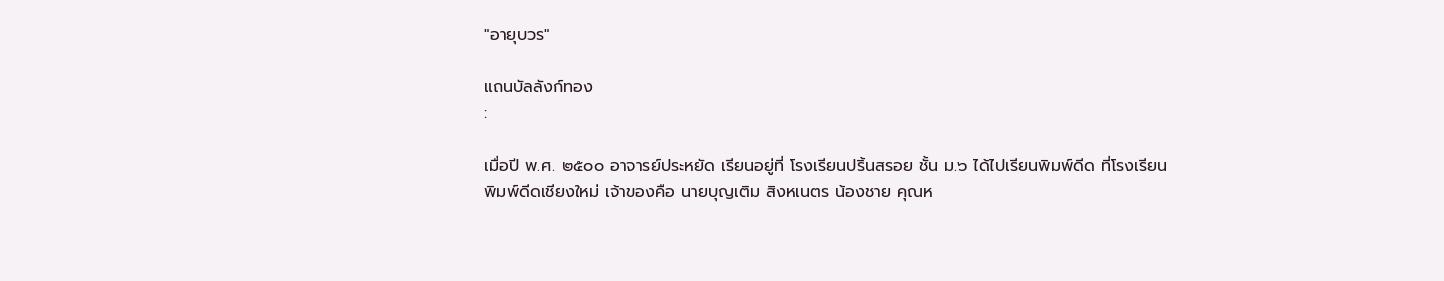"อายุบวร"

แถนบัลลังก์ทอง
:

เมื่อปี พ.ศ. ๒๕๐๐ อาจารย์ประหยัด เรียนอยู่ที่ โรงเรียนปริ้นสรอย ชั้น ม.๖ ได้ไปเรียนพิมพ์ดีด ที่โรงเรียนพิมพ์ดีดเชียงใหม่ เจ้าของคือ นายบุญเติม สิงหเนตร น้องชาย คุณห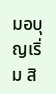มอบุญเริ่ม สิ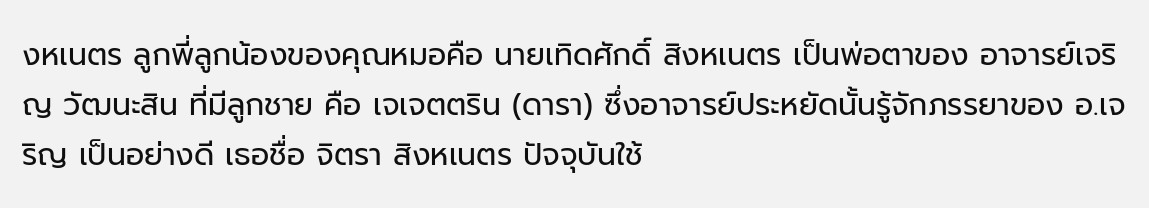งหเนตร ลูกพี่ลูกน้องของคุณหมอคือ นายเทิดศักดิ์ สิงหเนตร เป็นพ่อตาของ อาจารย์เจริญ วัฒนะสิน ที่มีลูกชาย คือ เจเจตตริน (ดารา) ซึ่งอาจารย์ประหยัดนั้นรู้จักภรรยาของ อ.เจริญ เป็นอย่างดี เธอชื่อ จิตรา สิงหเนตร ปัจจุบันใช้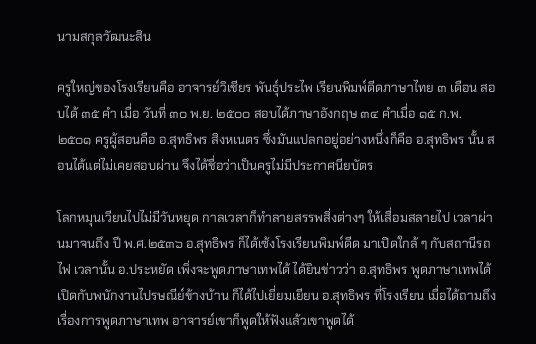นามสกุลวัฒนะสิน

ครูใหญ่ของโรงเรียนคือ อาจารย์วิเชียร พันธุ์ประไพ เรียนพิมพ์ดีดภาษาไทย ๓ เดือน สอบได้ ๓๕ คำ เมื่อ วันที่ ๓๐ พ.ย. ๒๕๐๐ สอบได้ภาษาอังกฤษ ๓๔ คำเมื่อ ๑๕ ก.พ. ๒๕๐๑ ครูผู้สอนคือ อ.สุทธิพร สิงหเนตร ซึ่งมันแปลกอยู่อย่างหนึ่งก็คือ อ.สุทธิพร นั้น สอนได้แต่ไม่เคยสอบผ่าน จึงได้ชื่อว่าเป็นครูไม่มีประกาศนียบัตร

โลกหมุนเวียนไปไม่มีวันหยุด กาลเวลาก็ทำลายสรรพสิ่งต่างๆ ให้เสื่อมสลายไป เวลาผ่านมาจนถึง ปี พ.ศ.๒๕๓๖ อ.สุทธิพร ก็ได้เซ้งโรงเรียนพิมพ์ดีด มาเปิดใกล้ ๆ กับสถานีรถไฟ เวลานั้น อ.ประหยัด เพิ่งจะพูดภาษาเทพได้ ได้ยินข่าวว่า อ.สุทธิพร พูดภาษาเทพได้ เปิดกับพนักงานไปรษณีย์ข้างบ้าน ก็ได้ไปเยี่ยมเยียน อ.สุทธิพร ที่โรงเรียน เมื่อได้ถามถึงเรื่องการพูดภาษาเทพ อาจารย์เขาก็พูดให้ฟังแล้วเขาพูดได้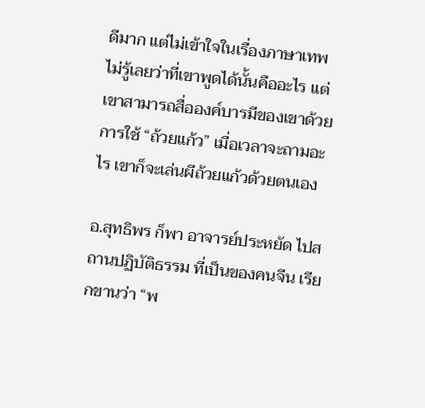ดีมาก แต่ไม่เข้าใจในเรื่องภาษาเทพ ไม่รู้เลยว่าที่เขาพูดได้นั้นคืออะไร แต่เขาสามารถสื่อองค์บารมีของเขาด้วยการใช้ “ถ้วยแก้ว” เมื่อเวลาจะถามอะไร เขาก็จะเล่นผีถ้วยแก้วด้วยตนเอง

อ.สุทธิพร ก็พา อาจารย์ประหยัด ไปสถานปฏิบัติธรรม ที่เป็นของคนจีน เรียกขานว่า “พ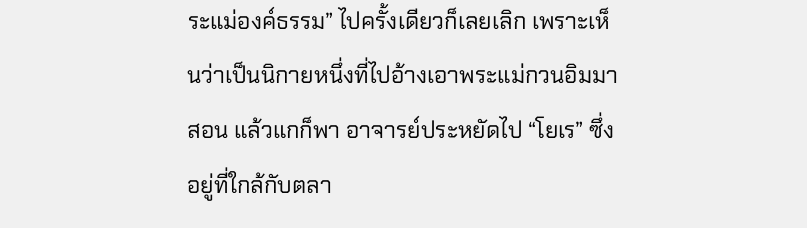ระแม่องค์ธรรม” ไปครั้งเดียวก็เลยเลิก เพราะเห็นว่าเป็นนิกายหนึ่งที่ไปอ้างเอาพระแม่กวนอิมมาสอน แล้วแกก็พา อาจารย์ประหยัดไป “โยเร” ซึ่งอยู่ที่ใกล้กับตลา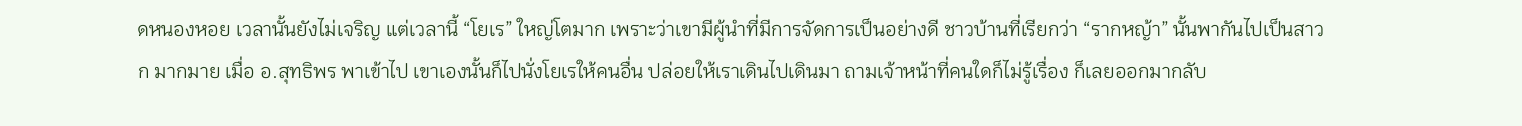ดหนองหอย เวลานั้นยังไม่เจริญ แต่เวลานี้ “โยเร” ใหญ่โตมาก เพราะว่าเขามีผู้นำที่มีการจัดการเป็นอย่างดี ชาวบ้านที่เรียกว่า “รากหญ้า” นั้นพากันไปเป็นสาวก มากมาย เมื่อ อ.สุทธิพร พาเข้าไป เขาเองนั้นก็ไปนั่งโยเรให้คนอื่น ปล่อยให้เราเดินไปเดินมา ถามเจ้าหน้าที่คนใดก็ไม่รู้เรื่อง ก็เลยออกมากลับ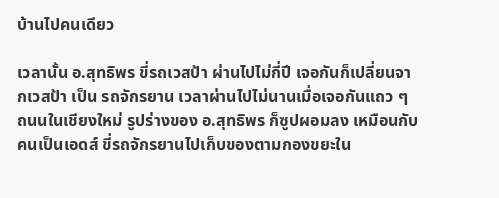บ้านไปคนเดียว

เวลานั้น อ.สุทธิพร ขี่รถเวสป้า ผ่านไปไม่กี่ปี เจอกันก็เปลี่ยนจากเวสป้า เป็น รถจักรยาน เวลาผ่านไปไม่นานเมื่อเจอกันแถว ๆ ถนนในเชียงใหม่ รูปร่างของ อ.สุทธิพร ก็ซูปผอมลง เหมือนกับคนเป็นเอดส์ ขี่รถจักรยานไปเก็บของตามกองขยะใน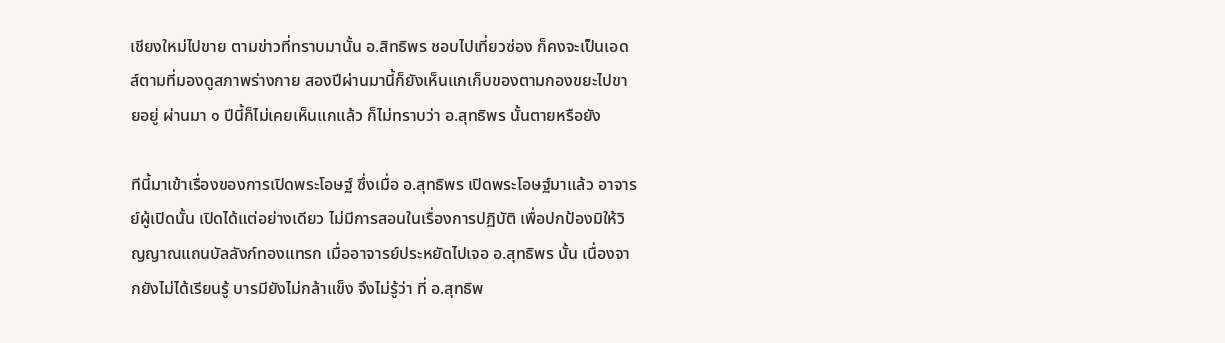เชียงใหม่ไปขาย ตามข่าวที่ทราบมานั้น อ.สิทธิพร ชอบไปเที่ยวซ่อง ก็คงจะเป็นเอดส์ตามที่มองดูสภาพร่างกาย สองปีผ่านมานี้ก็ยังเห็นแกเก็บของตามกองขยะไปขายอยู่ ผ่านมา ๑ ปีนี้ก็ไม่เคยเห็นแกแล้ว ก็ไม่ทราบว่า อ.สุทธิพร นั้นตายหรือยัง

ทีนี้มาเข้าเรื่องของการเปิดพระโอษฐ์ ซึ่งเมื่อ อ.สุทธิพร เปิดพระโอษฐ์มาแล้ว อาจารย์ผู้เปิดนั้น เปิดได้แต่อย่างเดียว ไม่มีการสอนในเรื่องการปฏิบัติ เพื่อปกป้องมิให้วิญญาณแถนบัลลังก์ทองแทรก เมื่ออาจารย์ประหยัดไปเจอ อ.สุทธิพร นั้น เนื่องจากยังไม่ได้เรียนรู้ บารมียังไม่กล้าแข็ง จึงไม่รู้ว่า ที่ อ.สุทธิพ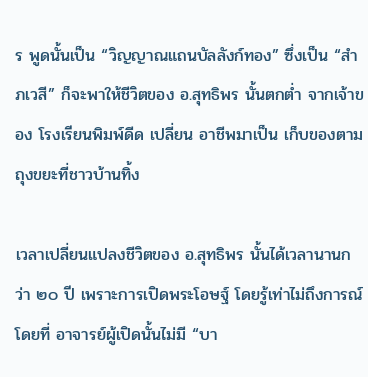ร พูดนั้นเป็น “วิญญาณแถนบัลลังก์ทอง” ซึ่งเป็น “สำภเวสี” ก็จะพาให้ชีวิตของ อ.สุทธิพร นั้นตกต่ำ จากเจ้าของ โรงเรียนพิมพ์ดีด เปลี่ยน อาชีพมาเป็น เก็บของตามถุงขยะที่ชาวบ้านทิ้ง

เวลาเปลี่ยนแปลงชีวิตของ อ.สุทธิพร นั้นได้เวลานานกว่า ๒๐ ปี เพราะการเปิดพระโอษฐ์ โดยรู้เท่าไม่ถึงการณ์ โดยที่ อาจารย์ผู้เปิดนั้นไม่มี “บา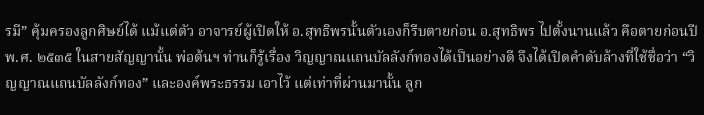รมี” คุ้มครองลูกศิษย์ได้ แม้แต่ตัว อาจารย์ผู้เปิดให้ อ.สุทธิพรนั้นตัวเองก็รีบตายก่อน อ.สุทธิพร ไปตั้งนานแล้ว คือตายก่อนปี พ.ศ. ๒๕๓๕ ในสายสัญญานั้น พ่อต้นฯ ท่านก็รู้เรื่อง วิญญาณแถนบัลลังก์ทองได้เป็นอย่างดี จึงได้เปิดคำดับล้างที่ใช้ชื่อว่า “วิญญาณแถนบัลลังก์ทอง” และองค์พระธรรม เอาไว้ แต่เท่าที่ผ่านมานั้น ลูก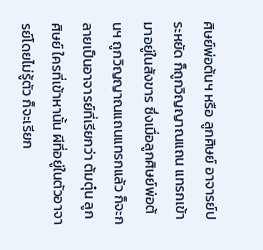ศิษย์พ่อต้นฯ หรือ ลูกศิษย์ อาจารย์ประหยัด ก็ถูกวิญญาณแถน แทรกเข้ามาอยู่ในสังขาร ซึ่งเมื่อลูกศิษย์พ่อต้นฯ ถูกวิญญาณแถนแทรกแล้ว ก็จะกลายเป็นอาจารย์ที่เรียกว่า ต้มตุ๋น ลูกศิษย์ ใครที่เข้าหานั้น ผีที่อยู่ในตัวอาจารย์โดยไม่รู้ตัว ก็จะเรียก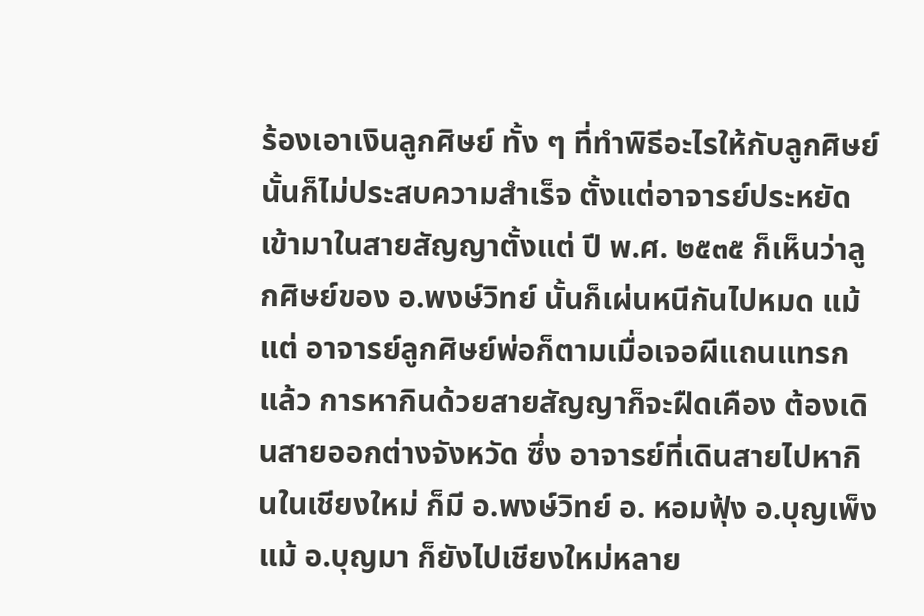ร้องเอาเงินลูกศิษย์ ทั้ง ๆ ที่ทำพิธีอะไรให้กับลูกศิษย์นั้นก็ไม่ประสบความสำเร็จ ตั้งแต่อาจารย์ประหยัด เข้ามาในสายสัญญาตั้งแต่ ปี พ.ศ. ๒๕๓๕ ก็เห็นว่าลูกศิษย์ของ อ.พงษ์วิทย์ นั้นก็เผ่นหนีกันไปหมด แม้แต่ อาจารย์ลูกศิษย์พ่อก็ตามเมื่อเจอผีแถนแทรกแล้ว การหากินด้วยสายสัญญาก็จะฝืดเคือง ต้องเดินสายออกต่างจังหวัด ซึ่ง อาจารย์ที่เดินสายไปหากินในเชียงใหม่ ก็มี อ.พงษ์วิทย์ อ. หอมฟุ้ง อ.บุญเพ็ง แม้ อ.บุญมา ก็ยังไปเชียงใหม่หลาย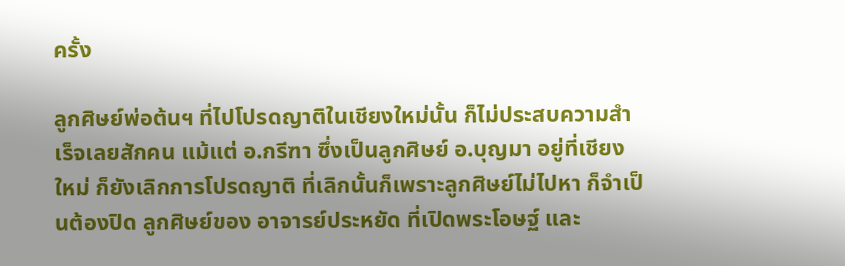ครั้ง

ลูกศิษย์พ่อต้นฯ ที่ไปโปรดญาติในเชียงใหม่นั้น ก็ไม่ประสบความสำเร็จเลยสักคน แม้แต่ อ.กรีฑา ซึ่งเป็นลูกศิษย์ อ.บุญมา อยู่ที่เชียงใหม่ ก็ยังเลิกการโปรดญาติ ที่เลิกนั้นก็เพราะลูกศิษย์ไม่ไปหา ก็จำเป็นต้องปิด ลูกศิษย์ของ อาจารย์ประหยัด ที่เปิดพระโอษฐ์ และ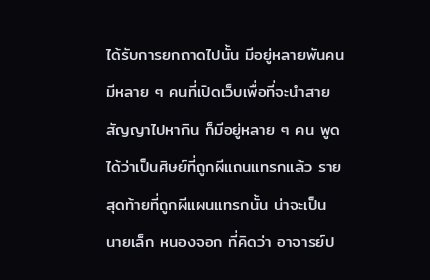ได้รับการยกถาดไปนั้น มีอยู่หลายพันคน มีหลาย ๆ คนที่เปิดเว็บเพื่อที่จะนำสายสัญญาไปหากิน ก็มีอยู่หลาย ๆ คน พูดได้ว่าเป็นศิษย์ที่ถูกผีแถนแทรกแล้ว รายสุดท้ายที่ถูกผีแผนแทรกนั้น น่าจะเป็น นายเล็ก หนองจอก ที่คิดว่า อาจารย์ป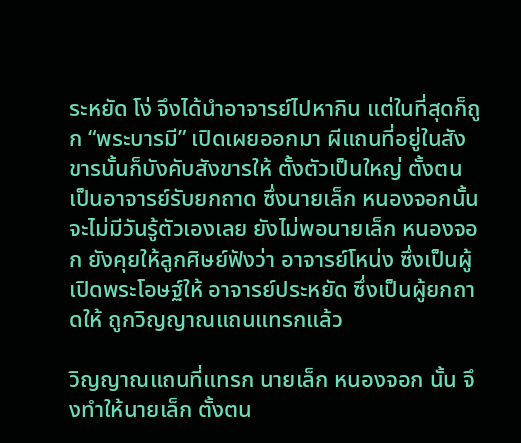ระหยัด โง่ จึงได้นำอาจารย์ไปหากิน แต่ในที่สุดก็ถูก “พระบารมี” เปิดเผยออกมา ผีแถนที่อยู่ในสังขารนั้นก็บังคับสังขารให้ ตั้งตัวเป็นใหญ่ ตั้งตนเป็นอาจารย์รับยกถาด ซึ่งนายเล็ก หนองจอกนั้นจะไม่มีวันรู้ตัวเองเลย ยังไม่พอนายเล็ก หนองจอก ยังคุยให้ลูกศิษย์ฟังว่า อาจารย์โหน่ง ซึ่งเป็นผู้เปิดพระโอษฐ์ให้ อาจารย์ประหยัด ซึ่งเป็นผู้ยกถาดให้ ถูกวิญญาณแถนแทรกแล้ว

วิญญาณแถนที่แทรก นายเล็ก หนองจอก นั้น จึงทำให้นายเล็ก ตั้งตน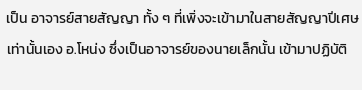เป็น อาจารย์สายสัญญา ทั้ง ๆ ที่เพิ่งจะเข้ามาในสายสัญญาปีเศษเท่านั้นเอง อ.โหน่ง ซึ่งเป็นอาจารย์ของนายเล็กนั้น เข้ามาปฏิบัติ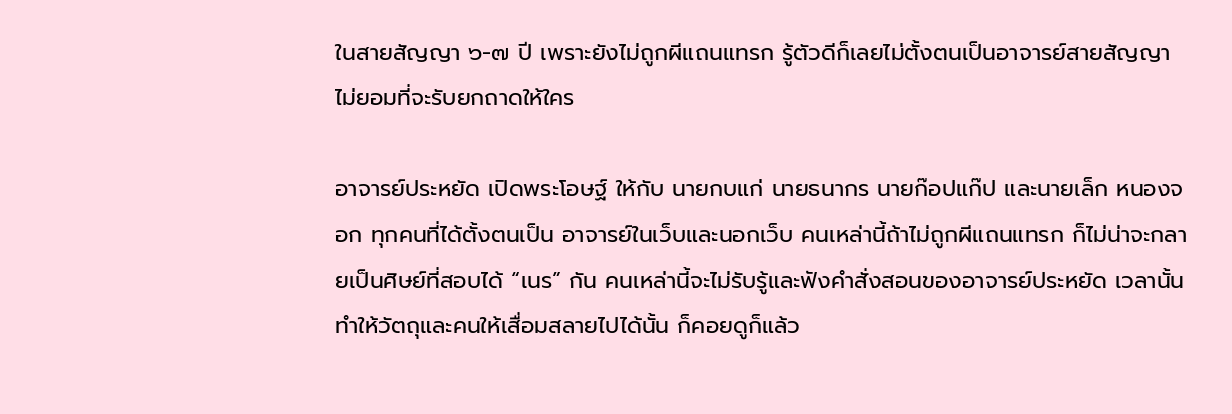ในสายสัญญา ๖-๗ ปี เพราะยังไม่ถูกผีแถนแทรก รู้ตัวดีก็เลยไม่ตั้งตนเป็นอาจารย์สายสัญญา ไม่ยอมที่จะรับยกถาดให้ใคร

อาจารย์ประหยัด เปิดพระโอษฐ์ ให้กับ นายกบแก่ นายธนากร นายก๊อปแก๊ป และนายเล็ก หนองจอก ทุกคนที่ได้ตั้งตนเป็น อาจารย์ในเว็บและนอกเว็บ คนเหล่านี้ถ้าไม่ถูกผีแถนแทรก ก็ไม่น่าจะกลายเป็นศิษย์ที่สอบได้ “เนร” กัน คนเหล่านี้จะไม่รับรู้และฟังคำสั่งสอนของอาจารย์ประหยัด เวลานั้นทำให้วัตถุและคนให้เสื่อมสลายไปได้นั้น ก็คอยดูก็แล้ว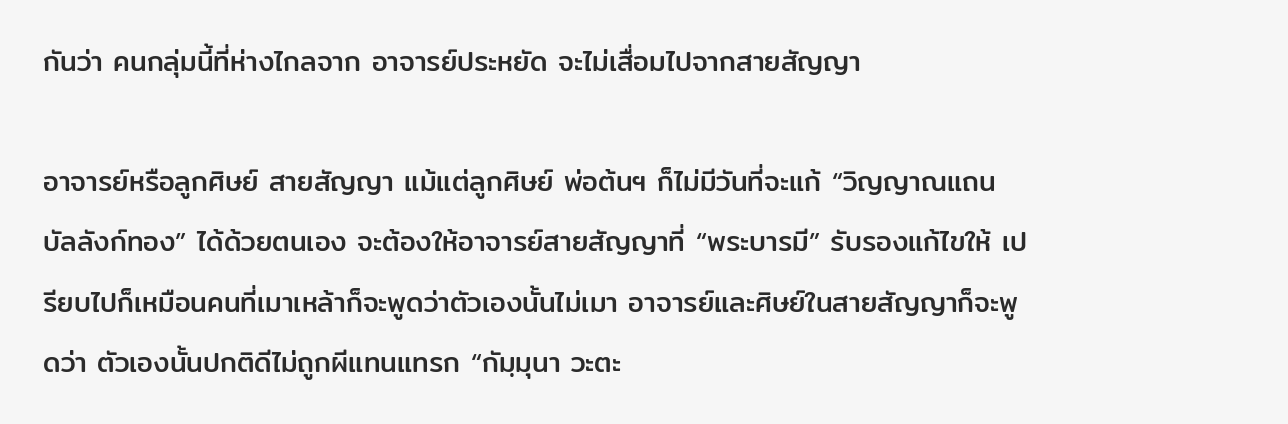กันว่า คนกลุ่มนี้ที่ห่างไกลจาก อาจารย์ประหยัด จะไม่เสื่อมไปจากสายสัญญา

อาจารย์หรือลูกศิษย์ สายสัญญา แม้แต่ลูกศิษย์ พ่อต้นฯ ก็ไม่มีวันที่จะแก้ “วิญญาณแถนบัลลังก์ทอง” ได้ด้วยตนเอง จะต้องให้อาจารย์สายสัญญาที่ “พระบารมี” รับรองแก้ไขให้ เปรียบไปก็เหมือนคนที่เมาเหล้าก็จะพูดว่าตัวเองนั้นไม่เมา อาจารย์และศิษย์ในสายสัญญาก็จะพูดว่า ตัวเองนั้นปกติดีไม่ถูกผีแทนแทรก “กัมฺมุนา วะตะ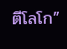ตีโลโก”